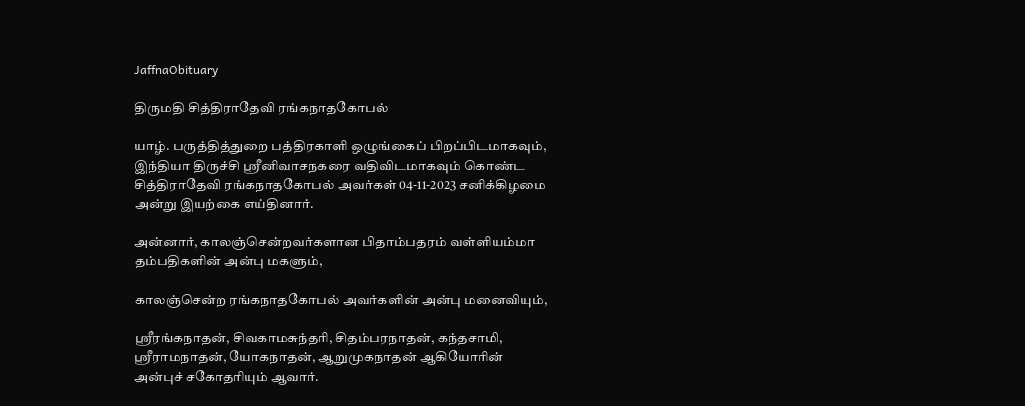JaffnaObituary

திருமதி சித்திராதேவி ரங்கநாதகோபல்

யாழ். பருத்தித்துறை பத்திரகாளி ஒழுங்கைப் பிறப்பிடமாகவும், இந்தியா திருச்சி ஸ்ரீனிவாசநகரை வதிவிடமாகவும் கொண்ட சித்திராதேவி ரங்கநாதகோபல் அவர்கள் 04-11-2023 சனிக்கிழமை அன்று இயற்கை எய்தினார்.

அன்னார், காலஞ்சென்றவர்களான பிதாம்பதரம் வள்ளியம்மா தம்பதிகளின் அன்பு மகளும்,

காலஞ்சென்ற ரங்கநாதகோபல் அவர்களின் அன்பு மனைவியும்,

ஸ்ரீரங்கநாதன், சிவகாமசுந்தரி, சிதம்பரநாதன், கந்தசாமி, ஸ்ரீராமநாதன், யோகநாதன், ஆறுமுகநாதன் ஆகியோரின் அன்புச் சகோதரியும் ஆவார்.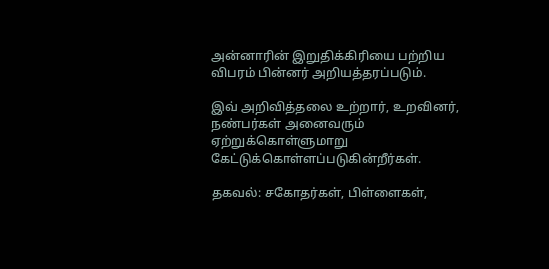அன்னாரின் இறுதிக்கிரியை பற்றிய விபரம் பின்னர் அறியத்தரப்படும்.

இவ் அறிவித்தலை உற்றார், உறவினர், நண்பர்கள் அனைவரும் ஏற்றுக்கொள்ளுமாறு கேட்டுக்கொள்ளப்படுகின்றீர்கள்.

தகவல்: சகோதர்கள், பிள்ளைகள்,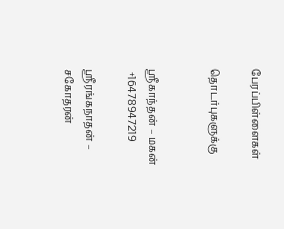பேரப்பிள்ளைகள்

தொடர்புகளுக்கு


ஸ்ரீகாந்தன் – மகன்
 +16478947219

ஸ்ரீரங்கநாதன் – சகோதரன்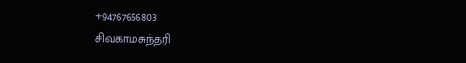+94767656803
சிவகாமசுந்தரி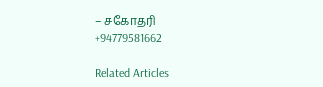– சகோதரி
+94779581662

Related Articles